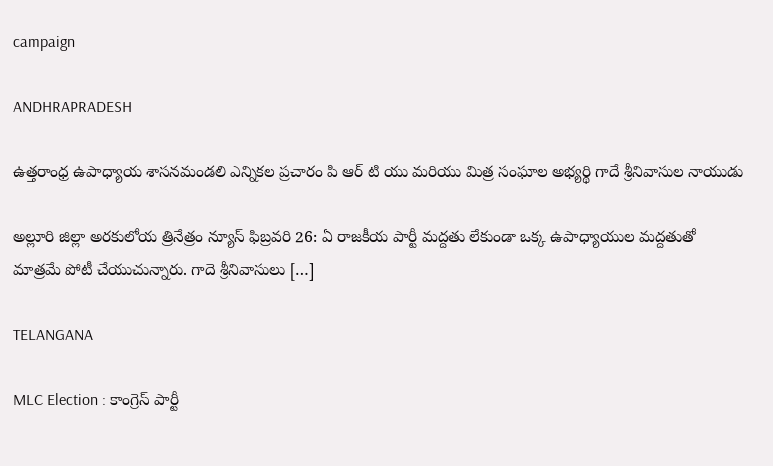campaign

ANDHRAPRADESH

ఉత్తరాంధ్ర ఉపాధ్యాయ శాసనమండలి ఎన్నికల ప్రచారం పి ఆర్ టి యు మరియు మిత్ర సంఘాల అభ్యర్థి గాదే శ్రీనివాసుల నాయుడు

అల్లూరి జిల్లా అరకులోయ త్రినేత్రం న్యూస్ ఫిబ్రవరి 26: ఏ రాజకీయ పార్టీ మద్దతు లేకుండా ఒక్క ఉపాధ్యాయుల మద్దతుతో మాత్రమే పోటీ చేయుచున్నారు. గాదె శ్రీనివాసులు […]

TELANGANA

MLC Election : కాంగ్రెస్ పార్టీ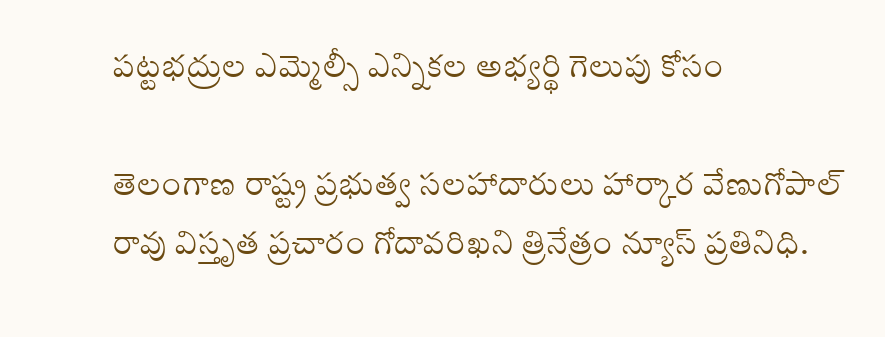పట్టభద్రుల ఎమ్మెల్సీ ఎన్నికల అభ్యర్థి గెలుపు కోసం

తెలంగాణ రాష్ట్ర ప్రభుత్వ సలహాదారులు హార్కార వేణుగోపాల్ రావు విస్తృత ప్రచారం గోదావరిఖని త్రినేత్రం న్యూస్ ప్రతినిధి.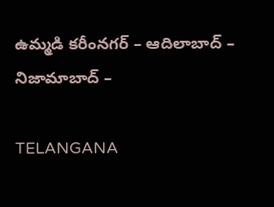ఉమ్మడి కరీంనగర్ – ఆదిలాబాద్ – నిజామాబాద్ –

TELANGANA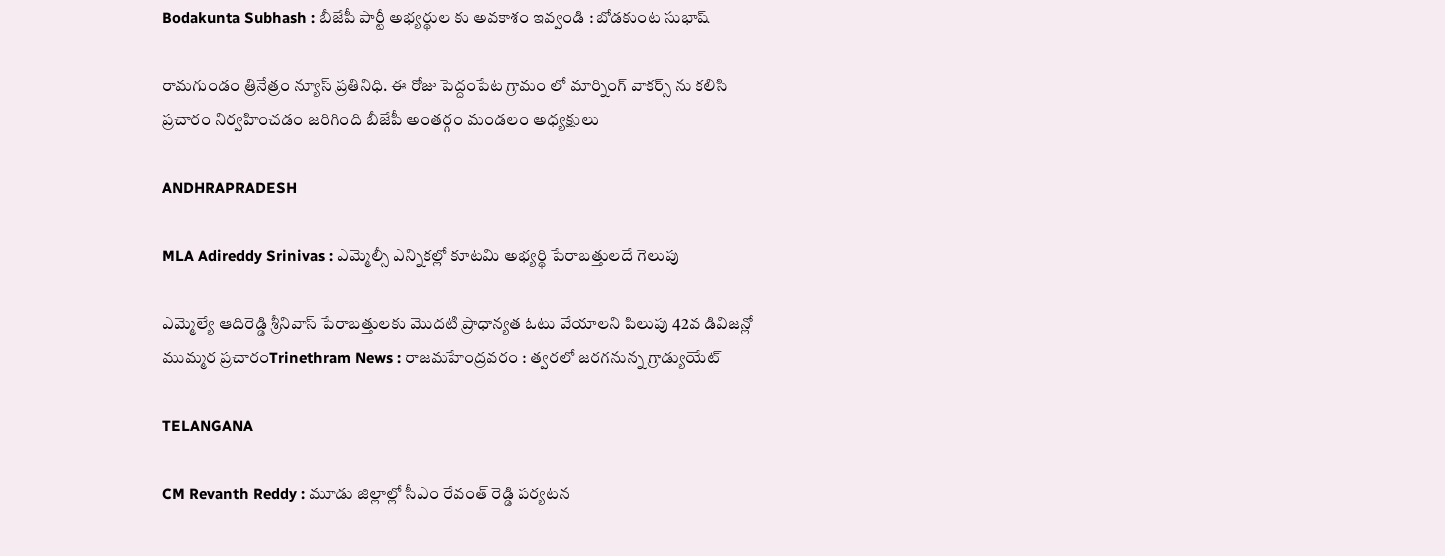Bodakunta Subhash : బీజేపీ పార్టీ అభ్యర్థుల కు అవకాశం ఇవ్వండి : బోడకుంట సుభాష్

రామగుండం త్రినేత్రం న్యూస్ ప్రతినిధి. ఈ రోజు పెద్దంపేట గ్రామం లో మార్నింగ్ వాకర్స్ ను కలిసి ప్రచారం నిర్వహించడం జరిగింది బీజేపీ అంతర్గం మండలం అధ్యక్షులు

ANDHRAPRADESH

MLA Adireddy Srinivas : ఎమ్మెల్సీ ఎన్నికల్లో కూటమి అభ్యర్థి పేరాబత్తులదే గెలుపు

ఎమ్మెల్యే ఆదిరెడ్డి శ్రీనివాస్ పేరాబత్తులకు మొదటి ప్రాధాన్యత ఓటు వేయాలని పిలుపు 42వ డివిజన్లో ముమ్మర ప్రచారంTrinethram News : రాజమహేంద్రవరం : త్వరలో జరగనున్న గ్రాడ్యుయేట్

TELANGANA

CM Revanth Reddy : మూడు జిల్లాల్లో సీఎం రేవంత్ రెడ్డి పర్యటన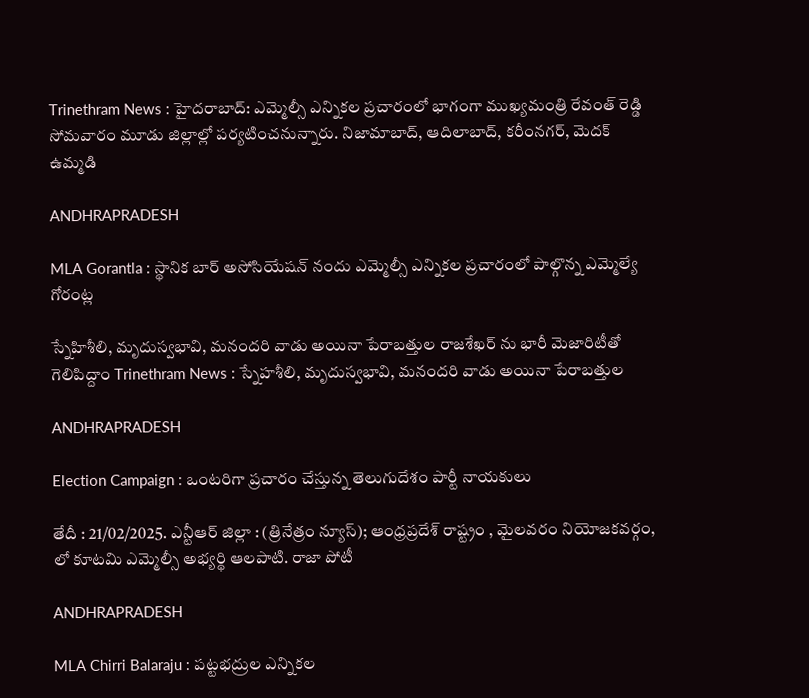Trinethram News : హైదరాబాద్: ఎమ్మెల్సీ ఎన్నికల ప్రచారంలో భాగంగా ముఖ్యమంత్రి రేవంత్ రెడ్డి సోమవారం మూడు జిల్లాల్లో పర్యటించనున్నారు. నిజామాబాద్, ఆదిలాబాద్, కరీంనగర్, మెదక్ ఉమ్మడి

ANDHRAPRADESH

MLA Gorantla : స్థానిక బార్ అసోసియేషన్ నందు ఎమ్మెల్సీ ఎన్నికల ప్రచారంలో పాల్గొన్న ఎమ్మెల్యే గోరంట్ల

స్నేహిశీలి, మృదుస్వభావి, మనందరి వాడు అయినా పేరాబత్తుల రాజశేఖర్ ను భారీ మెజారిటీతో గెలిపిద్దాం Trinethram News : స్నేహశీలి, మృదుస్వభావి, మనందరి వాడు అయినా పేరాబత్తుల

ANDHRAPRADESH

Election Campaign : ఒంటరిగా ప్రచారం చేస్తున్న తెలుగుదేశం పార్టీ నాయకులు

తేదీ : 21/02/2025. ఎన్టీఆర్ జిల్లా : (త్రినేత్రం న్యూస్); ఆంధ్రప్రదేశ్ రాష్ట్రం , మైలవరం నియోజకవర్గం, లో కూటమి ఎమ్మెల్సీ అభ్యర్థి ఆలపాటి. రాజా పోటీ

ANDHRAPRADESH

MLA Chirri Balaraju : పట్టభద్రుల ఎన్నికల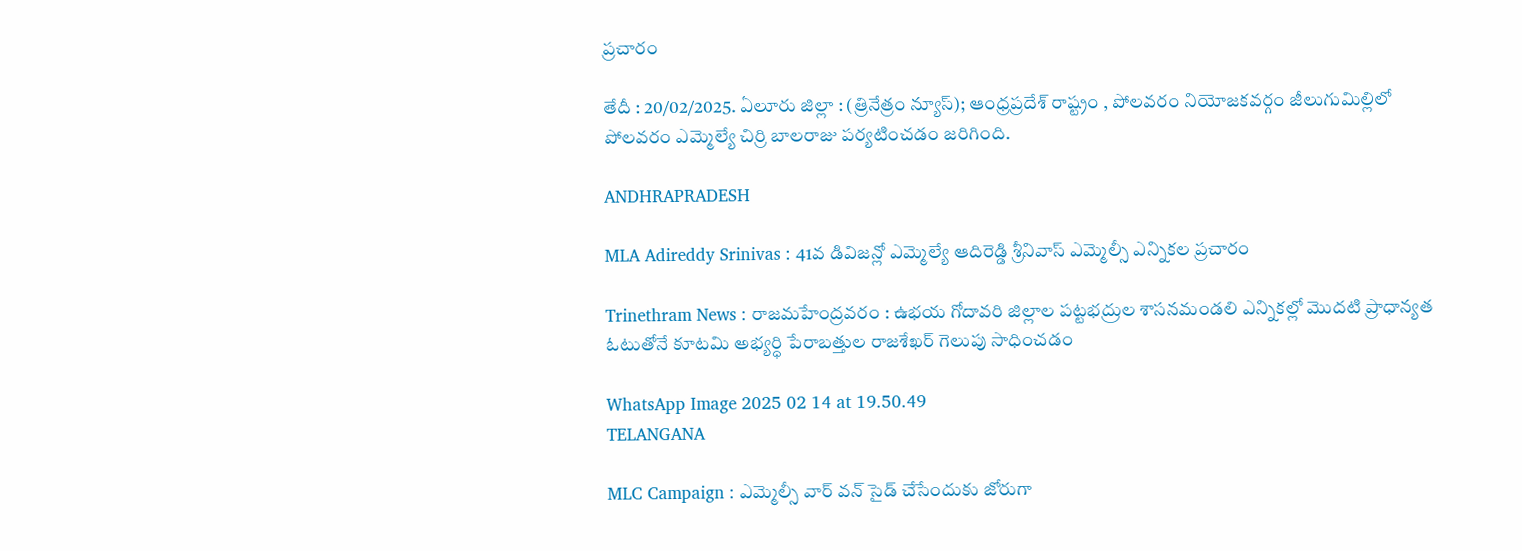ప్రచారం

తేదీ : 20/02/2025. ఏలూరు జిల్లా : (త్రినేత్రం న్యూస్); ఆంధ్రప్రదేశ్ రాష్ట్రం , పోలవరం నియోజకవర్గం జీలుగుమిల్లిలో పోలవరం ఎమ్మెల్యే చిర్రి బాలరాజు పర్యటించడం జరిగింది.

ANDHRAPRADESH

MLA Adireddy Srinivas : 41వ డివిజన్లో ఎమ్మెల్యే ఆదిరెడ్డి శ్రీనివాస్ ఎమ్మెల్సీ ఎన్నికల ప్రచారం

Trinethram News : రాజమహేంద్రవరం : ఉభయ గోదావరి జిల్లాల పట్టభద్రుల శాసనమండలి ఎన్నికల్లో మొదటి ప్రాధాన్యత ఓటుతోనే కూటమి అభ్యర్ధి పేరాబత్తుల రాజశేఖర్‌ గెలుపు సాధించడం

WhatsApp Image 2025 02 14 at 19.50.49
TELANGANA

MLC Campaign : ఎమ్మెల్సీ వార్ వన్ సైడ్ చేసేందుకు జోరుగా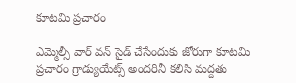కూటమి ప్రచారం

ఎమ్మెల్సీ వార్ వన్ సైడ్ చేసేందుకు జోరుగా కూటమి ప్రచారం గ్రాడ్యుయేట్స్ అందరినీ కలిసి మద్దతు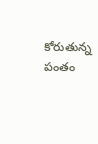కోరుతున్న పంతం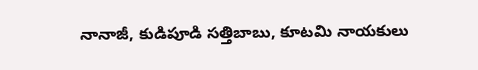నానాజీ, కుడిపూడి సత్తిబాబు, కూటమి నాయకులు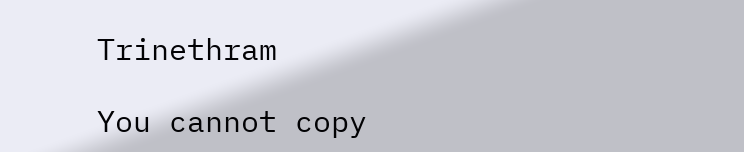Trinethram

You cannot copy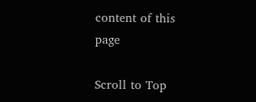content of this page

Scroll to Top